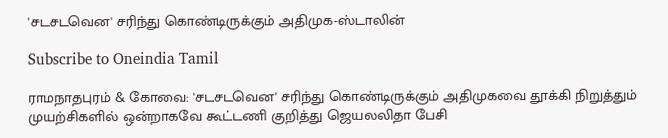'சடசடவென' சரிந்து கொண்டிருக்கும் அதிமுக-ஸ்டாலின்

Subscribe to Oneindia Tamil

ராமநாதபுரம் & கோவை: 'சடசடவென' சரிந்து கொண்டிருக்கும் அதிமுகவை தூக்கி நிறுத்தும் முயற்சிகளில் ஒன்றாகவே கூட்டணி குறித்து ஜெயலலிதா பேசி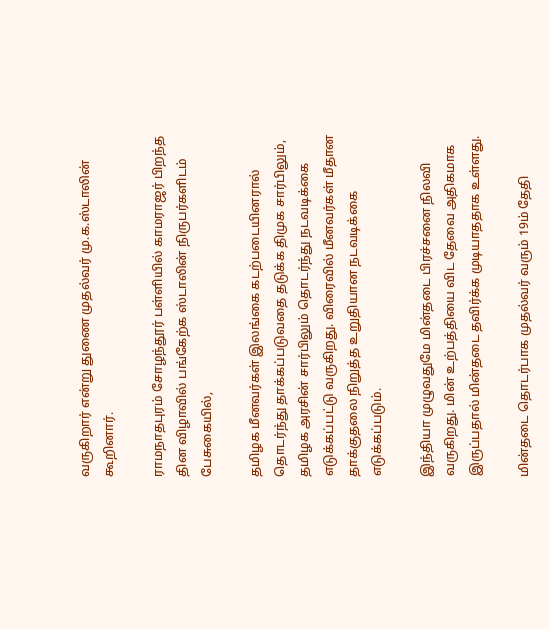வருகிறார் என்று துணை முதல்வர் மு.க.ஸ்டாலின் கூறினார்.

ராமநாதபுரம் சோழந்தூர் பள்ளியில் காமராஜர் பிறந்த தின விழாவில் பங்கேற்க ஸ்டாலின் நிருபர்களிடம் பேசுகையில்,

தமிழக மீனவர்கள் இலங்கை கடற்படையினரால் தொடர்ந்து தாக்கப்படுவதை தடுக்க திமுக சார்பிலும், தமிழக அரசின் சார்பிலும் தொடர்ந்து நடவடிக்கை எடுக்கப்பட்டு வருகிறது. விரைவில் மீனவர்கள் மீதான தாக்குதலை நிறுத்த உறுதியான நடவடிக்கை எடுக்கப்படும்.

இந்தியா முழுவதுமே மின்தடை பிரச்சனை நிலவி வருகிறது. மின் உற்பத்தியை விட தேவை அதிகமாக இருப்பதால் மின்தடை தவிர்க்க முடியாததாக உள்ளது.

மின்தடை தொடர்பாக முதல்வர் வரும் 19ம் தேதி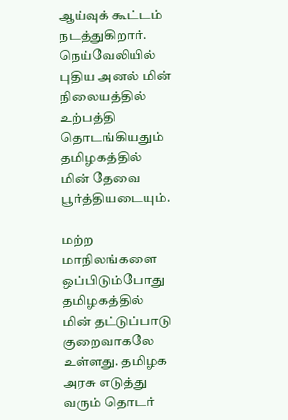ஆய்வுக் கூட்டம் நடத்துகிறார். நெய்வேலியில் புதிய அனல் மின் நிலையத்தில் உற்பத்தி தொடங்கியதும் தமிழகத்தில் மின் தேவை பூர்த்தியடையும்.

மற்ற மாநிலங்களை ஒப்பிடும்போது தமிழகத்தில் மின் தட்டுப்பாடு குறைவாகலே உள்ளது. தமிழக அரசு எடுத்து வரும் தொடர்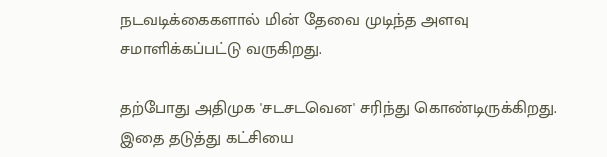நடவடிக்கைகளால் மின் தேவை முடிந்த அளவு சமாளிக்கப்பட்டு வருகிறது.

தற்போது அதிமுக 'சடசடவென' சரிந்து கொண்டிருக்கிறது. இதை தடுத்து கட்சியை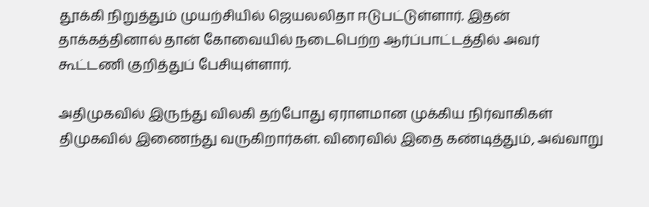தூக்கி நிறுத்தும் முயற்சியில் ஜெயலலிதா ஈடுபட்டுள்ளார். இதன் தாக்கத்தினால் தான் கோவையில் நடைபெற்ற ஆர்ப்பாட்டத்தில் அவர் கூட்டணி குறித்துப் பேசியுள்ளார்.

அதிமுகவில் இருந்து விலகி தற்போது ஏராளமான முக்கிய நிர்வாகிகள் திமுகவில் இணைந்து வருகிறார்கள். விரைவில் இதை கண்டித்தும், அவ்வாறு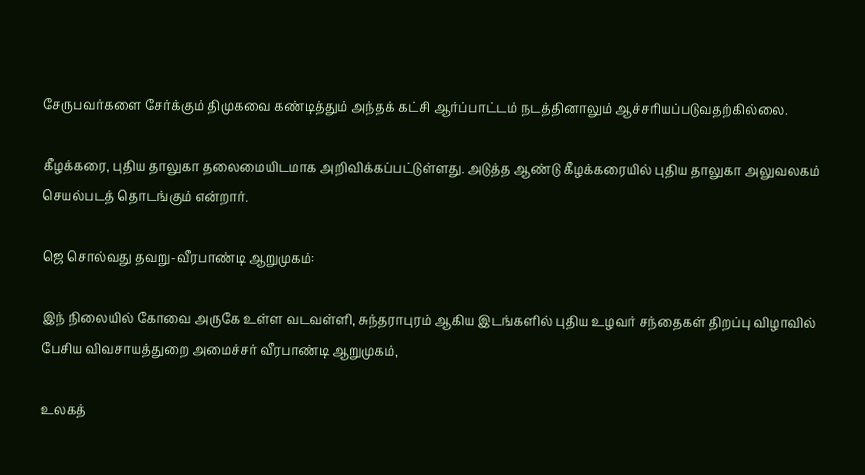சேருபவர்களை சேர்க்கும் திமுகவை கண்டித்தும் அந்தக் கட்சி ஆர்ப்பாட்டம் நடத்தினாலும் ஆச்சரியப்படுவதற்கில்லை.

கீழக்கரை, புதிய தாலுகா தலைமையிடமாக அறிவிக்கப்பட்டுள்ளது. அடுத்த ஆண்டு கீழக்கரையில் புதிய தாலுகா அலுவலகம் செயல்படத் தொடங்கும் என்றார்.

ஜெ சொல்வது தவறு-வீரபாண்டி ஆறுமுகம்:

இந் நிலையில் கோவை அருகே உள்ள வடவள்ளி, சுந்தராபுரம் ஆகிய இடங்களில் புதிய உழவர் சந்தைகள் திறப்பு விழாவில் பேசிய விவசாயத்துறை அமைச்சர் வீரபாண்டி ஆறுமுகம்,

உலகத்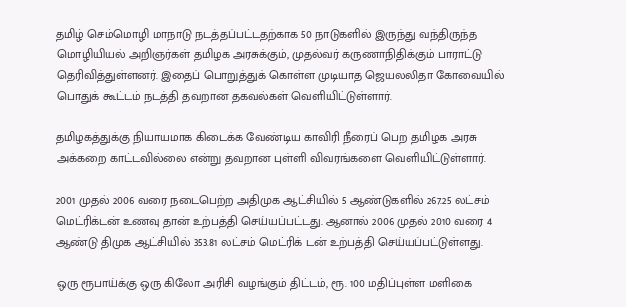தமிழ் செம்மொழி மாநாடு நடத்தப்பட்டதற்காக 50 நாடுகளில் இருந்து வந்திருந்த மொழியியல் அறிஞர்கள் தமிழக அரசுக்கும், முதல்வர் கருணாநிதிக்கும் பாராட்டு தெரிவித்துள்ளனர். இதைப் பொறுத்துக் கொள்ள முடியாத ஜெயலலிதா கோவையில் பொதுக் கூட்டம் நடத்தி தவறான தகவல்கள் வெளியிட்டுள்ளார்.

தமிழகத்துக்கு நியாயமாக கிடைக்க வேண்டிய காவிரி நீரைப் பெற தமிழக அரசு அக்கறை காட்டவில்லை என்று தவறான புள்ளி விவரங்களை வெளியிட்டுள்ளார்.

2001 முதல் 2006 வரை நடைபெற்ற அதிமுக ஆட்சியில் 5 ஆண்டுகளில் 267.25 லட்சம் மெட்ரிக்டன் உணவு தான் உற்பத்தி செய்யப்பட்டது. ஆனால் 2006 முதல் 2010 வரை 4 ஆண்டு திமுக ஆட்சியில் 353.81 லட்சம் மெட்ரிக் டன் உற்பத்தி செய்யப்பட்டுள்ளது.

ஒரு ரூபாய்க்கு ஒரு கிலோ அரிசி வழங்கும் திட்டம், ரூ. 100 மதிப்புள்ள மளிகை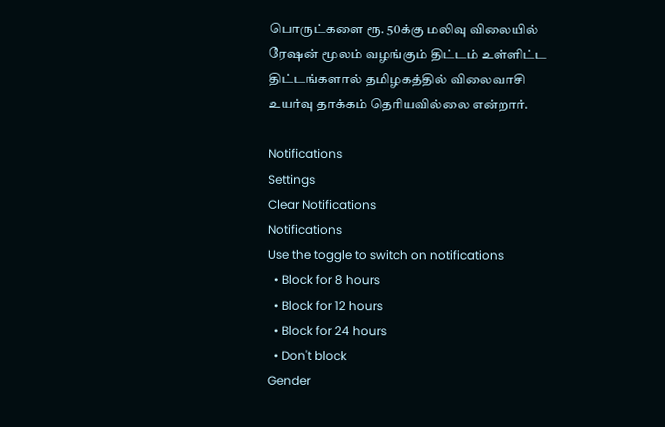பொருட்களை ரூ. 50க்கு மலிவு விலையில் ரேஷன் மூலம் வழங்கும் திட்டம் உள்ளிட்ட திட்டங்களால் தமிழகத்தில் விலைவாசி உயர்வு தாக்கம் தெரியவில்லை என்றார்.

Notifications
Settings
Clear Notifications
Notifications
Use the toggle to switch on notifications
  • Block for 8 hours
  • Block for 12 hours
  • Block for 24 hours
  • Don't block
Gender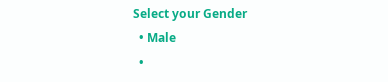Select your Gender
  • Male
  •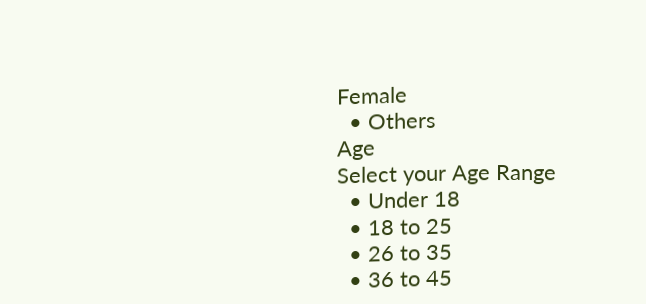Female
  • Others
Age
Select your Age Range
  • Under 18
  • 18 to 25
  • 26 to 35
  • 36 to 45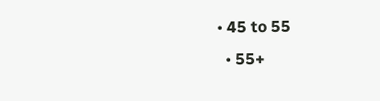• 45 to 55
  • 55+